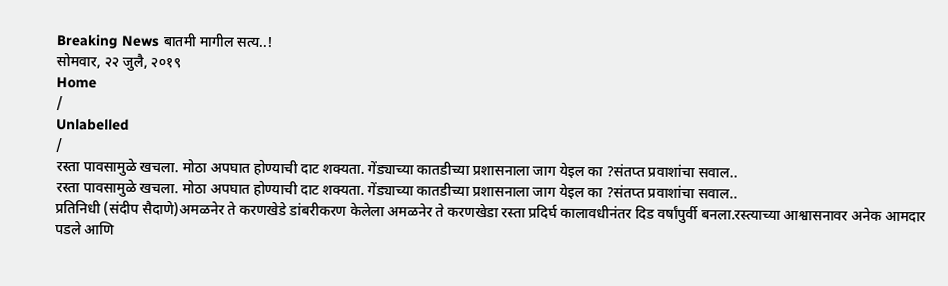Breaking News बातमी मागील सत्य..!
सोमवार, २२ जुलै, २०१९
Home
/
Unlabelled
/
रस्ता पावसामुळे खचला. मोठा अपघात होण्याची दाट शक्यता. गेंड्याच्या कातडीच्या प्रशासनाला जाग येइल का ?संतप्त प्रवाशांचा सवाल..
रस्ता पावसामुळे खचला. मोठा अपघात होण्याची दाट शक्यता. गेंड्याच्या कातडीच्या प्रशासनाला जाग येइल का ?संतप्त प्रवाशांचा सवाल..
प्रतिनिधी (संदीप सैदाणे)अमळनेर ते करणखेडे डांबरीकरण केलेला अमळनेर ते करणखेडा रस्ता प्रदिर्घ कालावधीनंतर दिड वर्षांपुर्वी बनला.रस्त्याच्या आश्वासनावर अनेक आमदार पडले आणि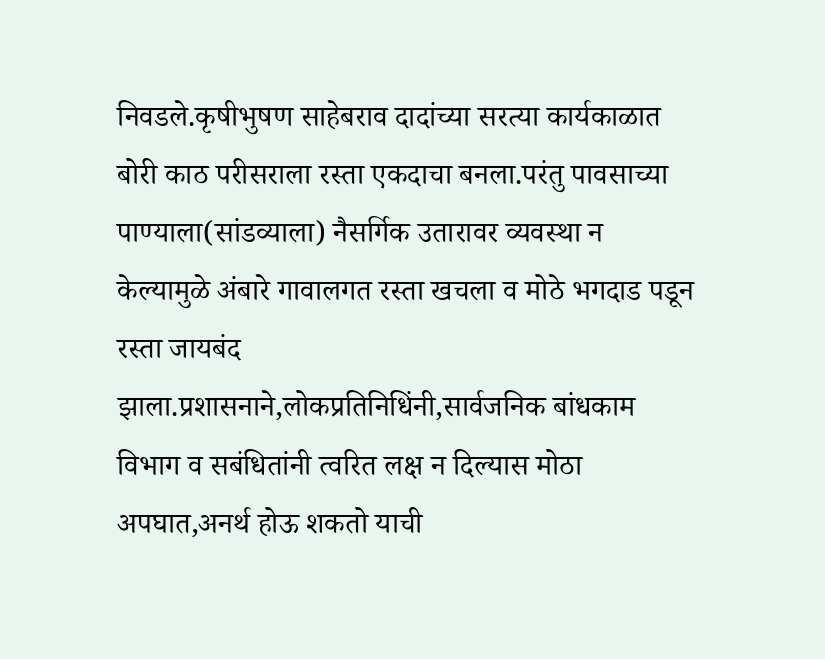निवडले.कृषीभुषण साहेबराव दादांच्या सरत्या कार्यकाळात बोरी काठ परीसराला रस्ता एकदाचा बनला.परंतु पावसाच्या पाण्याला(सांडव्याला) नैसर्गिक उतारावर व्यवस्था न केल्यामुळे अंबारे गावालगत रस्ता खचला व मोठे भगदाड पडून रस्ता जायबंद
झाला.प्रशासनाने,लोकप्रतिनिधिंनी,सार्वजनिक बांधकाम विभाग व सबंधितांनी त्वरित लक्ष न दिल्यास मोठा अपघात,अनर्थ होऊ शकतो याची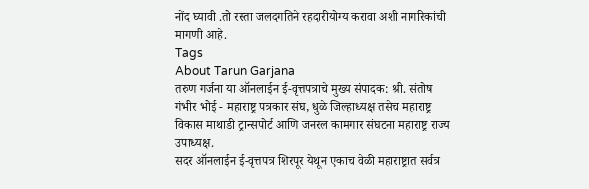नोंद घ्यावी .तो रस्ता जलदगतिने रहदारीयोग्य करावा अशी नागरिकांची मागणी आहे.
Tags
About Tarun Garjana
तरुण गर्जना या ऑनलाईन ई-वृत्तपत्राचे मुख्य संपादक: श्री. संतोष गंभीर भोई - महाराष्ट्र पत्रकार संघ, धुळे जिल्हाध्यक्ष तसेच महाराष्ट्र विकास माथाडी ट्रान्सपोर्ट आणि जनरल कामगार संघटना महाराष्ट्र राज्य उपाध्यक्ष.
सदर ऑनलाईन ई-वृत्तपत्र शिरपूर येथून एकाच वेळी महाराष्ट्रात सर्वत्र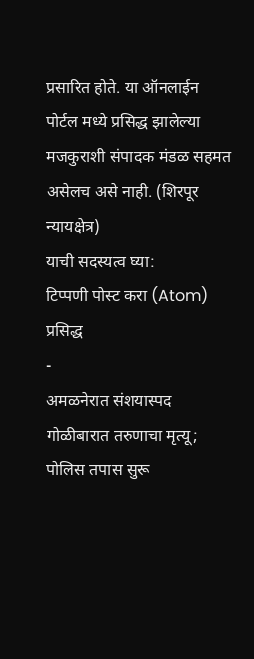प्रसारित होते. या ऑनलाईन पोर्टल मध्ये प्रसिद्ध झालेल्या मजकुराशी संपादक मंडळ सहमत असेलच असे नाही. (शिरपूर न्यायक्षेत्र)
याची सदस्यत्व घ्या:
टिप्पणी पोस्ट करा (Atom)
प्रसिद्ध
-
अमळनेरात संशयास्पद गोळीबारात तरुणाचा मृत्यू; पोलिस तपास सुरू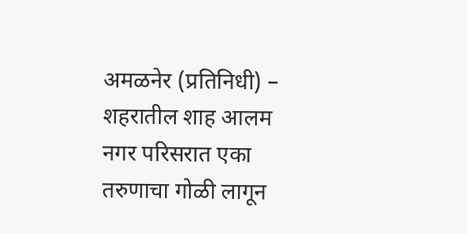अमळनेर (प्रतिनिधी) – शहरातील शाह आलम नगर परिसरात एका तरुणाचा गोळी लागून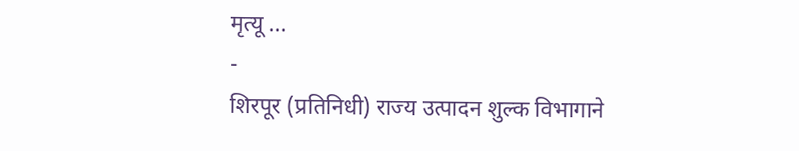मृत्यू ...
-
शिरपूर (प्रतिनिधी) राज्य उत्पादन शुल्क विभागाने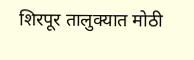शिरपूर तालुक्यात मोठी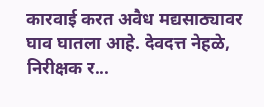कारवाई करत अवैध मद्यसाठ्यावर घाव घातला आहे. देवदत्त नेहळे, निरीक्षक र...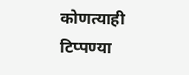कोणत्याही टिप्पण्या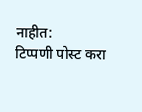नाहीत:
टिप्पणी पोस्ट करा